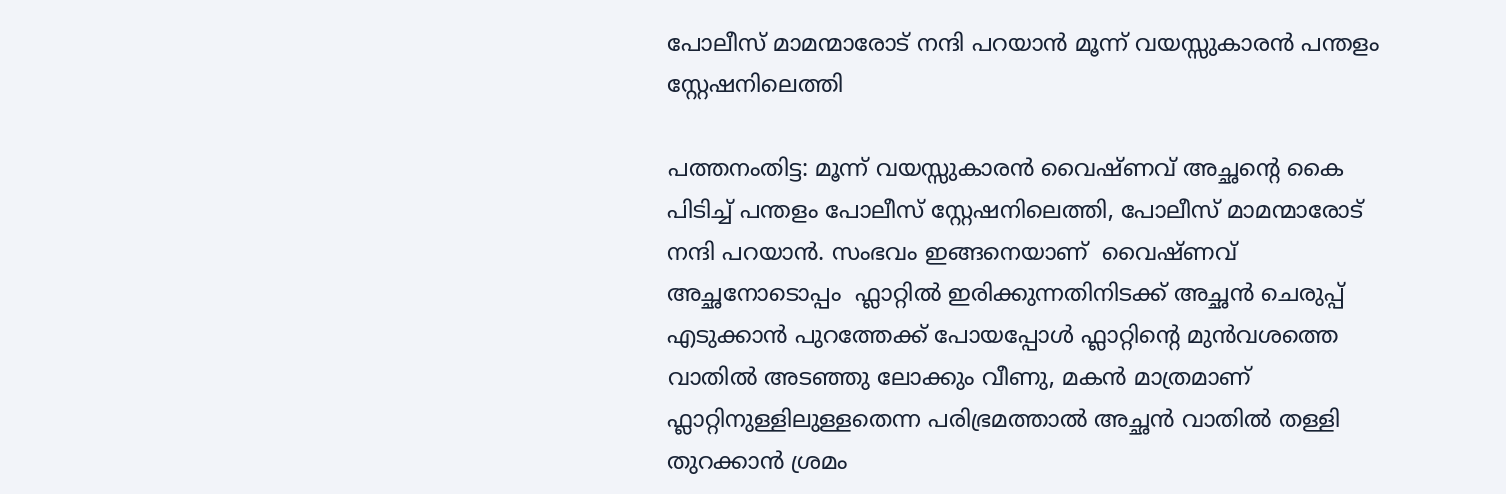പോലീസ് മാമന്മാരോട് നന്ദി പറയാൻ മൂന്ന് വയസ്സുകാരൻ പന്തളം സ്റ്റേഷനിലെത്തി

പത്തനംതിട്ട: മൂന്ന് വയസ്സുകാരൻ വൈഷ്ണവ് അച്ഛന്റെ കൈ പിടിച്ച് പന്തളം പോലീസ് സ്റ്റേഷനിലെത്തി, പോലീസ് മാമന്മാരോട് നന്ദി പറയാൻ. സംഭവം ഇങ്ങനെയാണ്  വൈഷ്ണവ് അച്ഛനോടൊപ്പം  ഫ്ലാറ്റിൽ ഇരിക്കുന്നതിനിടക്ക് അച്ഛൻ ചെരുപ്പ് എടുക്കാൻ പുറത്തേക്ക് പോയപ്പോൾ ഫ്ലാറ്റിന്റെ മുൻവശത്തെ വാതിൽ അടഞ്ഞു ലോക്കും വീണു, മകൻ മാത്രമാണ് ഫ്ലാറ്റിനുള്ളിലുള്ളതെന്ന പരിഭ്രമത്താൽ അച്ഛൻ വാതിൽ തള്ളി തുറക്കാൻ ശ്രമം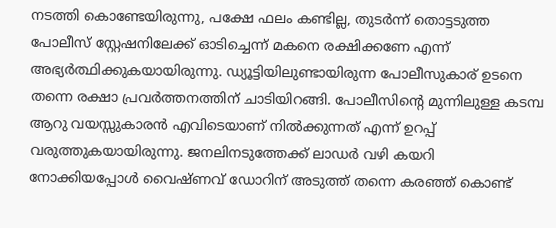നടത്തി കൊണ്ടേയിരുന്നു, പക്ഷേ ഫലം കണ്ടില്ല, തുടർന്ന് തൊട്ടടുത്ത പോലീസ് സ്റ്റേഷനിലേക്ക് ഓടിച്ചെന്ന് മകനെ രക്ഷിക്കണേ എന്ന് അഭ്യർത്ഥിക്കുകയായിരുന്നു. ഡ്യൂട്ടിയിലുണ്ടായിരുന്ന പോലീസുകാര് ഉടനെ തന്നെ രക്ഷാ പ്രവർത്തനത്തിന് ചാടിയിറങ്ങി. പോലീസിന്റെ മുന്നിലുള്ള കടമ്പ ആറു വയസ്സുകാരൻ എവിടെയാണ് നിൽക്കുന്നത് എന്ന് ഉറപ്പ് വരുത്തുകയായിരുന്നു. ജനലിനടുത്തേക്ക് ലാഡർ വഴി കയറി നോക്കിയപ്പോൾ വൈഷ്ണവ് ഡോറിന് അടുത്ത് തന്നെ കരഞ്ഞ് കൊണ്ട്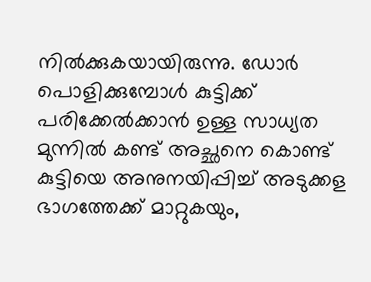നിൽക്കുകയായിരുന്നു. ഡോർ പൊളിക്കുമ്പോൾ കുട്ടിക്ക് പരിക്കേൽക്കാൻ ഉള്ള സാധ്യത മുന്നിൽ കണ്ട് അച്ഛനെ കൊണ്ട് കുട്ടിയെ അനുനയിപ്പിച്ച് അടുക്കള ഭാഗത്തേക്ക് മാറ്റുകയും,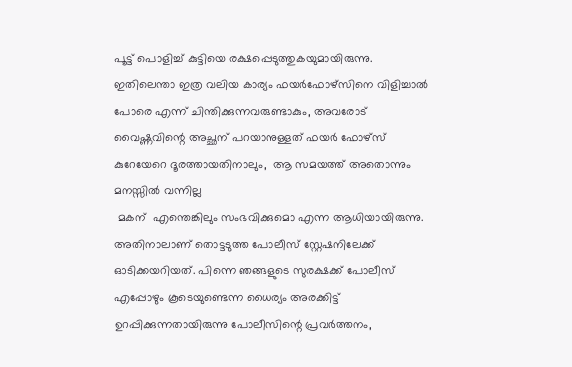പൂട്ട് പൊളിച്ച് കുട്ടിയെ രക്ഷപ്പെടുത്തുകയുമായിരുന്നു. ഇതിലെന്താ ഇത്ര വലിയ കാര്യം ഫയർഫോഴ്സിനെ വിളിച്ചാൽ പോരെ എന്ന് ചിന്തിക്കുന്നവരുണ്ടാകും, അവരോട് വൈഷ്ണവിന്റെ അച്ഛന് പറയാനുള്ളത് ഫയർ ഫോഴ്സ് കുറേയേറെ ദൂരത്തായതിനാലും,  ആ സമയത്ത് അതൊന്നും മനസ്സിൽ വന്നില്ല
 മകന്  എന്തെങ്കിലും സംഭവിക്കുമൊ എന്ന ആധിയായിരുന്നു. അതിനാലാണ് തൊട്ടടുത്ത പോലീസ് സ്റ്റേഷനിലേക്ക് ഓടിക്കയറിയത്. പിന്നെ ഞങ്ങളുടെ സുരക്ഷക്ക് പോലീസ് എപ്പോഴും കൂടെയുണ്ടെന്ന ധൈര്യം അരക്കിട്ട് ഉറപ്പിക്കുന്നതായിരുന്നു പോലീസിന്റെ പ്രവർത്തനം,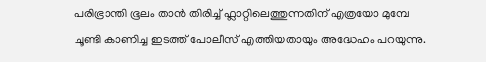പരിഭ്രാന്തി ഭൂലം താൻ തിരിച്ച് ഫ്ലാറ്റിലെത്തുന്നതിന് എത്രയോ മുമ്പേ ചൂണ്ടി കാണിച്ച ഇടത്ത് പോലീസ് എത്തിയതായും അദ്ധേഹം പറയുന്നു.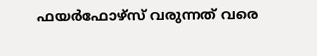ഫയർഫോഴ്സ് വരുന്നത് വരെ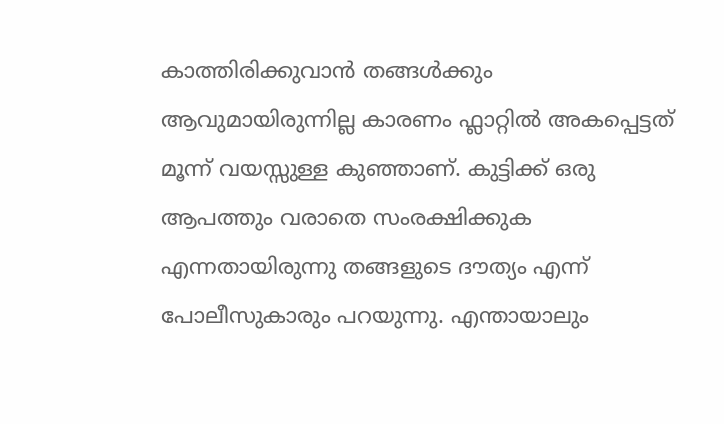കാത്തിരിക്കുവാൻ തങ്ങൾക്കും ആവുമായിരുന്നില്ല കാരണം ഫ്ലാറ്റിൽ അകപ്പെട്ടത് മൂന്ന് വയസ്സുള്ള കുഞ്ഞാണ്. കുട്ടിക്ക് ഒരു ആപത്തും വരാതെ സംരക്ഷിക്കുക എന്നതായിരുന്നു തങ്ങളുടെ ദൗത്യം എന്ന് പോലീസുകാരും പറയുന്നു. എന്തായാലും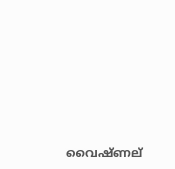വൈഷ്ണല്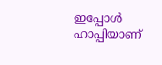ഇപ്പോൾ ഹാപ്പിയാണ്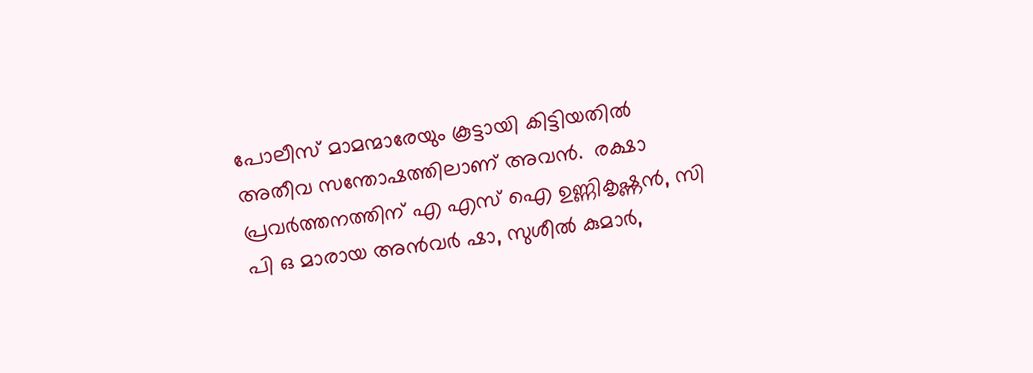പോലീസ് മാമന്മാരേയും കൂട്ടായി കിട്ടിയതിൽ അതീവ സന്തോഷത്തിലാണ് അവൻ.  രക്ഷാ പ്രവർത്തനത്തിന് എ എസ് ഐ ഉണ്ണികൃഷ്ണൻ, സി പി ഒ മാരായ അൻവർ ഷാ, സുശീൽ കുമാർ,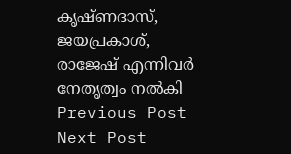കൃഷ്ണദാസ്, ജയപ്രകാശ്, രാജേഷ് എന്നിവർ നേതൃത്വം നൽകി
Previous Post Next Post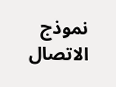نموذج الاتصال